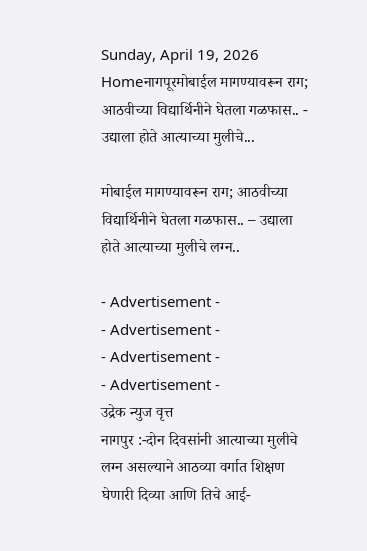Sunday, April 19, 2026
Homeनागपूरमोबाईल मागण्यावरून राग; आठवीच्या विद्यार्थिनीने घेतला गळफास.. - उद्याला होते आत्याच्या मुलीचे...

मोबाईल मागण्यावरून राग; आठवीच्या विद्यार्थिनीने घेतला गळफास.. – उद्याला होते आत्याच्या मुलीचे लग्न..

- Advertisement -
- Advertisement -
- Advertisement -
- Advertisement -
उद्रेक न्युज वृत्त
नागपुर :-दोन दिवसांनी आत्याच्या मुलीचे लग्न असल्याने आठव्या वर्गात शिक्षण घेणारी दिव्या आणि तिचे आई-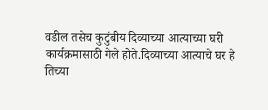वडील तसेच कुटुंबीय दिव्याच्या आत्याच्या घरी कार्यक्रमासाठी गेले होते.दिव्याच्या आत्याचे घर हे
तिच्या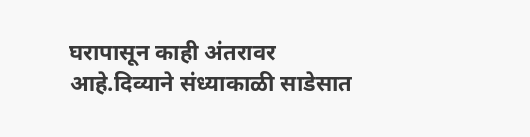घरापासून काही अंतरावर आहे.दिव्याने संध्याकाळी साडेसात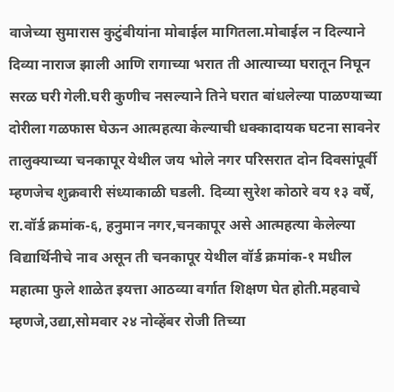वाजेच्या सुमारास कुटुंबीयांना मोबाईल मागितला.मोबाईल न दिल्याने दिव्या नाराज झाली आणि रागाच्या भरात ती आत्याच्या घरातून निघून सरळ घरी गेली.घरी कुणीच नसल्याने तिने घरात बांधलेल्या पाळण्याच्या दोरीला गळफास घेऊन आत्महत्या केल्याची धक्कादायक घटना सावनेर तालुक्याच्या चनकापूर येथील जय भोले नगर परिसरात दोन दिवसांपूर्वी म्हणजेच शुक्रवारी संध्याकाळी घडली. दिव्या सुरेश कोठारे वय १३ वर्षे, रा.वॉर्ड क्रमांक-६, हनुमान नगर,चनकापूर असे आत्महत्या केलेल्या विद्यार्थिनीचे नाव असून ती चनकापूर येथील वॉर्ड क्रमांक-१ मधील महात्मा फुले शाळेत इयत्ता आठव्या वर्गात शिक्षण घेत होती.महवाचे म्हणजे,उद्या,सोमवार २४ नोव्हेंबर रोजी तिच्या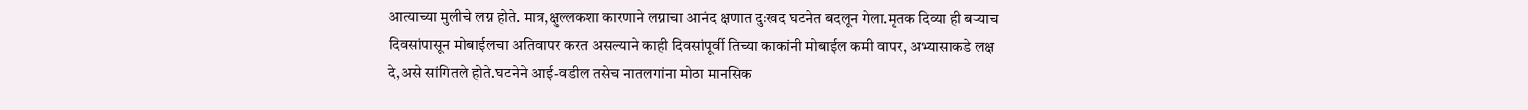आत्याच्या मुलीचे लग्न होते. मात्र,क्षुल्लकशा कारणाने लग्नाचा आनंद क्षणात दुःखद घटनेत बदलून गेला.मृतक दिव्या ही बऱ्याच दिवसांपासून मोबाईलचा अतिवापर करत असल्याने काही दिवसांपूर्वी तिच्या काकांनी मोबाईल कमी वापर, अभ्यासाकडे लक्ष दे,असे सांगितले होते.घटनेने आई-वडील तसेच नातलगांना मोठा मानसिक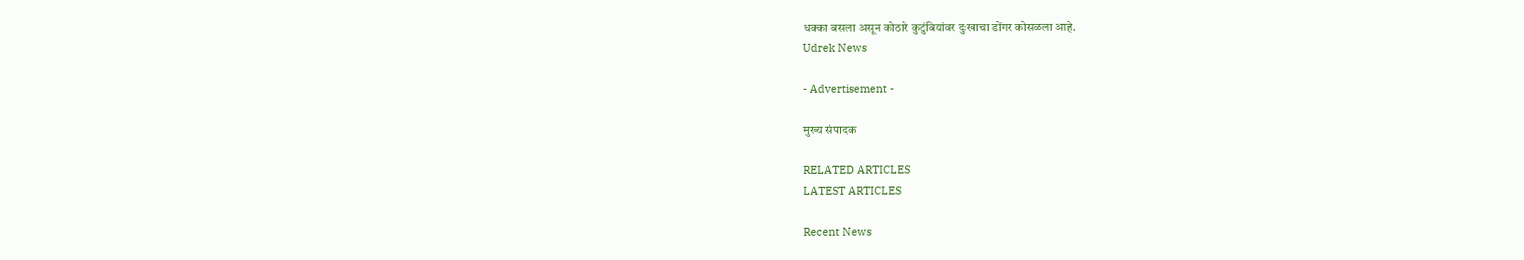धक्का बसला असून कोठारे कुटुंबियांवर दुःखाचा डोंगर कोसळला आहे.
Udrek News

- Advertisement -

मुख्य संपादक

RELATED ARTICLES
LATEST ARTICLES

Recent News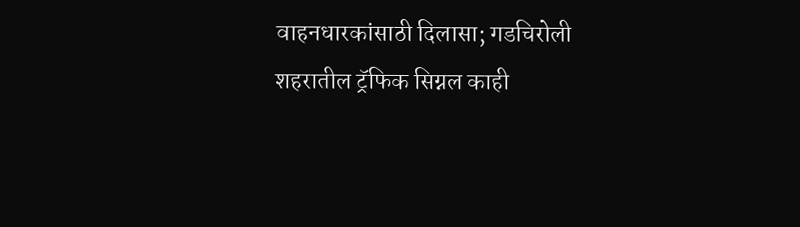वाहनधारकांसाठी दिलासा; गडचिरोली शहरातील ट्रॅफिक सिग्नल काही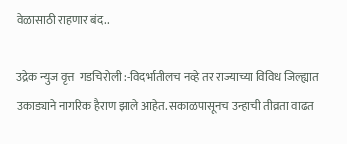वेळासाठी राहणार बंद..

उद्रेक न्युज वृत्त  गडचिरोली :-विदर्भातीलच नव्हे तर राज्याच्या विविध जिल्ह्यात उकाड्याने नागरिक हैराण झाले आहेत. सकाळपासूनच उन्हाची तीव्रता वाढत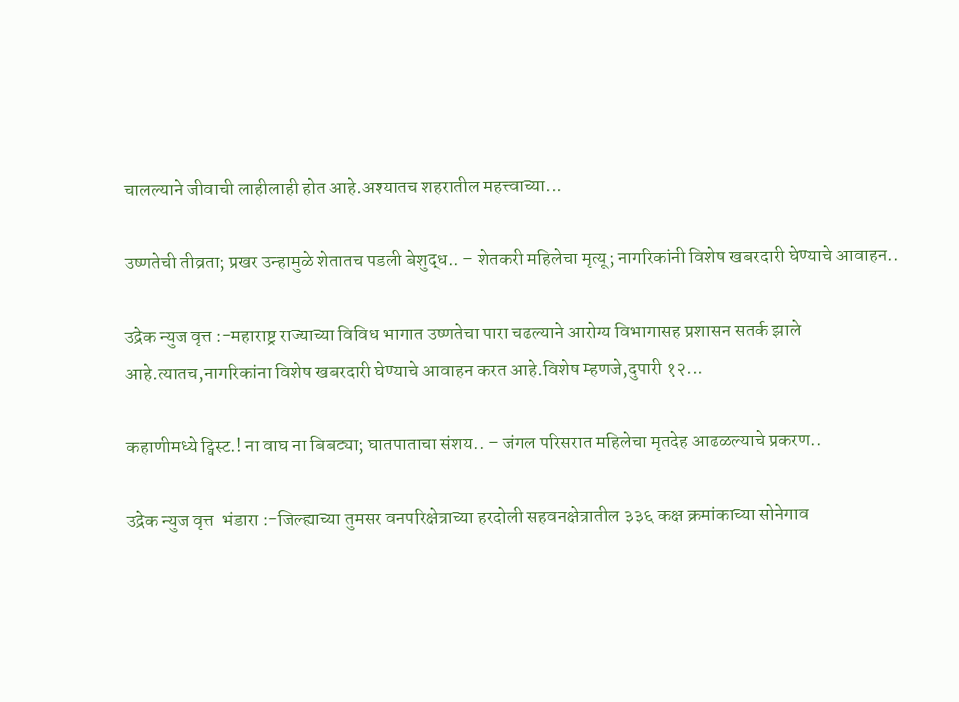चालल्याने जीवाची लाहीलाही होत आहे.अश्यातच शहरातील महत्त्वाच्या...

उष्णतेची तीव्रता; प्रखर उन्हामुळे शेतातच पडली बेशुद्ध.. – शेतकरी महिलेचा मृत्यू; नागरिकांनी विशेष खबरदारी घेण्याचे आवाहन..

उद्रेक न्युज वृत्त :-महाराष्ट्र राज्याच्या विविध भागात उष्णतेचा पारा चढल्याने आरोग्य विभागासह प्रशासन सतर्क झाले आहे.त्यातच,नागरिकांना विशेष खबरदारी घेण्याचे आवाहन करत आहे.विशेष म्हणजे,दुपारी १२...

कहाणीमध्ये ट्विस्ट.! ना वाघ ना बिबट्या; घातपाताचा संशय.. – जंगल परिसरात महिलेचा मृतदेह आढळल्याचे प्रकरण..

उद्रेक न्युज वृत्त  भंडारा :-जिल्ह्याच्या तुमसर वनपरिक्षेत्राच्या हरदोली सहवनक्षेत्रातील ३३६ कक्ष क्रमांकाच्या सोनेगाव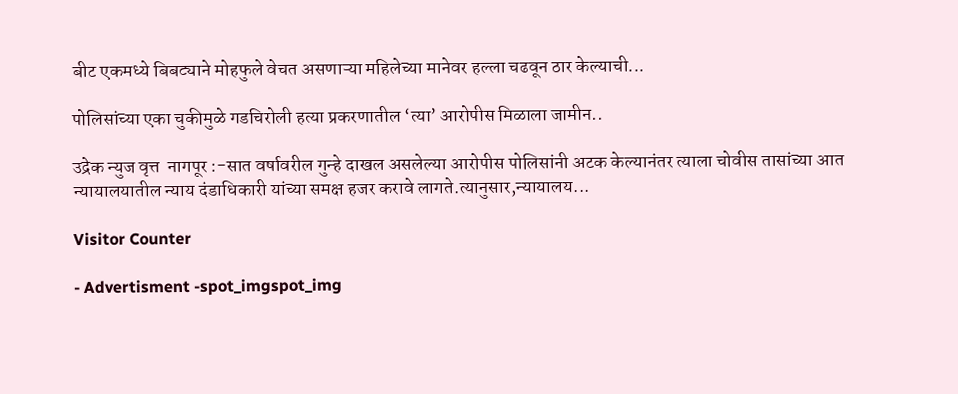बीट एकमध्ये बिबट्याने मोहफुले वेचत असणाऱ्या महिलेच्या मानेवर हल्ला चढवून ठार केल्याची...

पोलिसांच्या एका चुकीमुळे गडचिरोली हत्या प्रकरणातील ‘त्या’ आरोपीस मिळाला जामीन..

उद्रेक न्युज वृत्त  नागपूर :-सात वर्षावरील गुन्हे दाखल असलेल्या आरोपीस पोलिसांनी अटक केल्यानंतर त्याला चोवीस तासांच्या आत न्यायालयातील न्याय दंडाधिकारी यांच्या समक्ष हजर करावे लागते.त्यानुसार,न्यायालय...

Visitor Counter

- Advertisment -spot_imgspot_img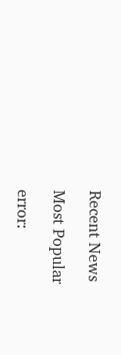Recent News

Most Popular

error: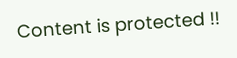Content is protected !!